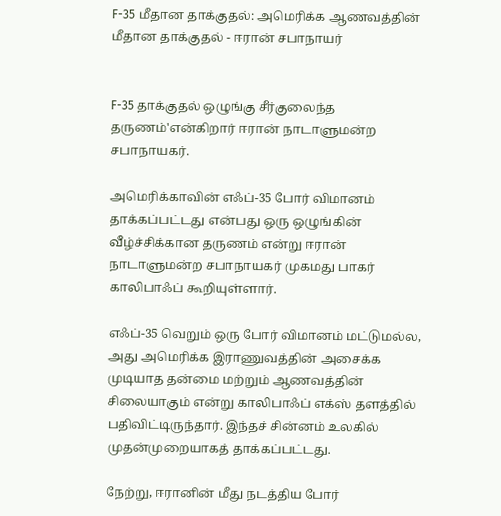F-35 மீதான தாக்குதல்: அமெரிக்க ஆணவத்தின் மீதான தாக்குதல் - ஈரான் சபாநாயர்


F-35 தாக்குதல் ஒழுங்கு சீர்குலைந்த தருணம்'என்கிறார் ஈரான் நாடாளுமன்ற சபாநாயகர்.

அமெரிக்காவின் எஃப்-35 போர் விமானம் தாக்கப்பட்டது என்பது ஒரு ஒழுங்கின் வீழ்ச்சிக்கான தருணம் என்று ஈரான் நாடாளுமன்ற சபாநாயகர் முகமது பாகர் காலிபாஃப் கூறியுள்ளார்.

எஃப்-35 வெறும் ஒரு போர் விமானம் மட்டுமல்ல, அது அமெரிக்க இராணுவத்தின் அசைக்க முடியாத தன்மை மற்றும் ஆணவத்தின் சிலையாகும் என்று காலிபாஃப் எக்ஸ் தளத்தில் பதிவிட்டிருந்தார். இந்தச் சின்னம் உலகில் முதன்முறையாகத் தாக்கப்பட்டது.

நேற்று, ஈரானின் மீது நடத்திய போர்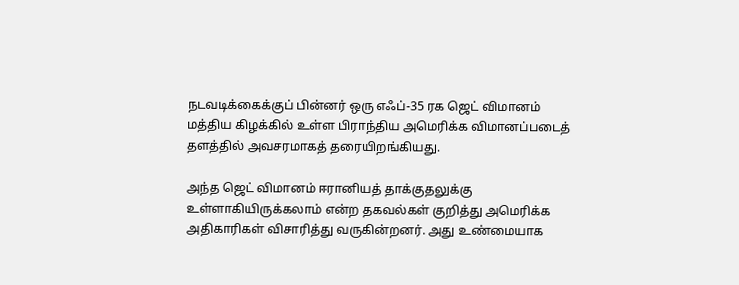நடவடிக்கைக்குப் பின்னர் ஒரு எஃப்-35 ரக ஜெட் விமானம் மத்திய கிழக்கில் உள்ள பிராந்திய அமெரிக்க விமானப்படைத் தளத்தில் அவசரமாகத் தரையிறங்கியது.

அந்த ஜெட் விமானம் ஈரானியத் தாக்குதலுக்கு உள்ளாகியிருக்கலாம் என்ற தகவல்கள் குறித்து அமெரிக்க அதிகாரிகள் விசாரித்து வருகின்றனர். அது உண்மையாக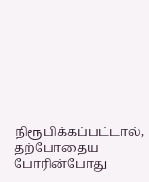நிரூபிக்கப்பட்டால், தற்போதைய போரின்போது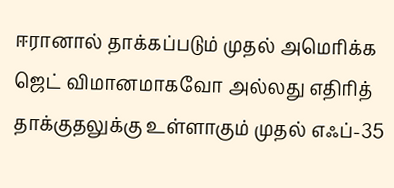ஈரானால் தாக்கப்படும் முதல் அமெரிக்க ஜெட் விமானமாகவோ அல்லது எதிரித் தாக்குதலுக்கு உள்ளாகும் முதல் எஃப்-35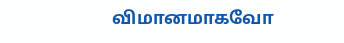விமானமாகவோ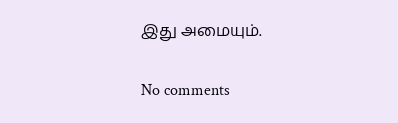இது அமையும்.

No comments